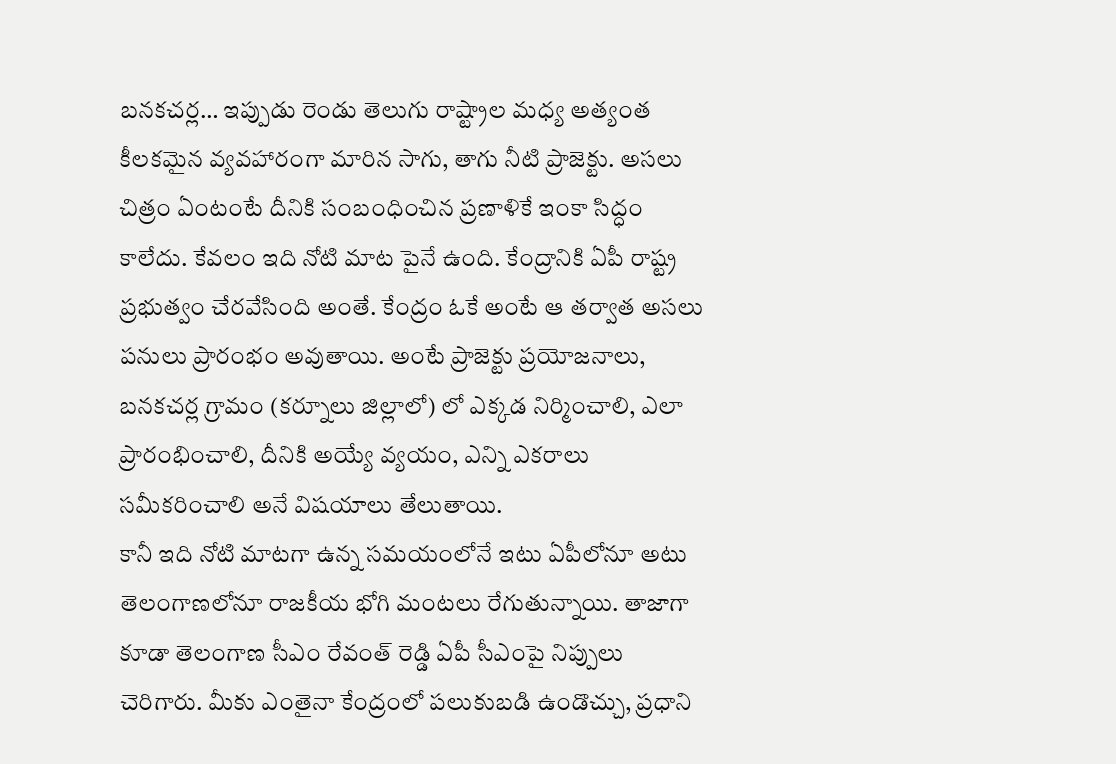బనకచర్ల… ఇప్పుడు రెండు తెలుగు రాష్ట్రాల మధ్య అత్యంత కీలకమైన వ్యవహారంగా మారిన సాగు, తాగు నీటి ప్రాజెక్టు. అసలు చిత్రం ఏంటంటే దీనికి సంబంధించిన ప్రణాళికే ఇంకా సిద్ధం కాలేదు. కేవలం ఇది నోటి మాట పైనే ఉంది. కేంద్రానికి ఏపీ రాష్ట్ర ప్రభుత్వం చేరవేసింది అంతే. కేంద్రం ఓకే అంటే ఆ తర్వాత అసలు పనులు ప్రారంభం అవుతాయి. అంటే ప్రాజెక్టు ప్రయోజనాలు, బనకచర్ల గ్రామం (కర్నూలు జిల్లాలో) లో ఎక్కడ నిర్మించాలి, ఎలా ప్రారంభించాలి, దీనికి అయ్యే వ్యయం, ఎన్ని ఎకరాలు సమీకరించాలి అనే విషయాలు తేలుతాయి.
కానీ ఇది నోటి మాటగా ఉన్న సమయంలోనే ఇటు ఏపీలోనూ అటు తెలంగాణలోనూ రాజకీయ భోగి మంటలు రేగుతున్నాయి. తాజాగా కూడా తెలంగాణ సీఎం రేవంత్ రెడ్డి ఏపీ సీఎంపై నిప్పులు చెరిగారు. మీకు ఎంతైనా కేంద్రంలో పలుకుబడి ఉండొచ్చు, ప్రధాని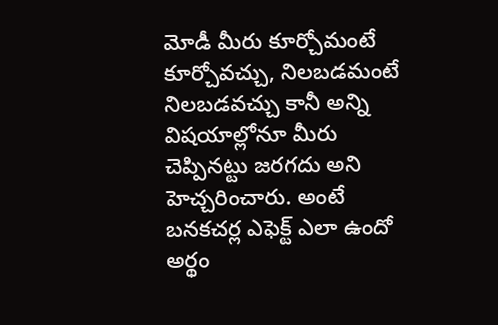మోడీ మీరు కూర్చోమంటే కూర్చోవచ్చు, నిలబడమంటే నిలబడవచ్చు కానీ అన్ని విషయాల్లోనూ మీరు చెప్పినట్టు జరగదు అని హెచ్చరించారు. అంటే బనకచర్ల ఎఫెక్ట్ ఎలా ఉందో అర్థం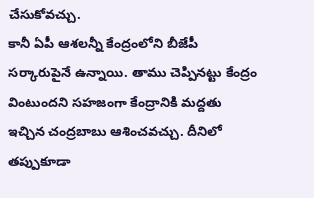చేసుకోవచ్చు.
కానీ ఏపీ ఆశలన్నీ కేంద్రంలోని బీజేపీ సర్కారుపైనే ఉన్నాయి. తాము చెప్పినట్టు కేంద్రం వింటుందని సహజంగా కేంద్రానికి మద్దతు ఇచ్చిన చంద్రబాబు ఆశించవచ్చు. దీనిలో తప్పుకూడా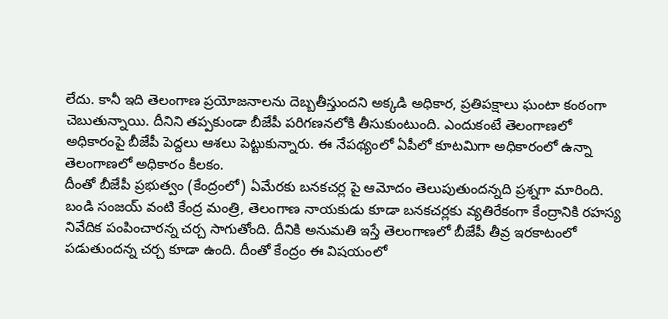లేదు. కానీ ఇది తెలంగాణ ప్రయోజనాలను దెబ్బతీస్తుందని అక్కడి అధికార, ప్రతిపక్షాలు ఘంటా కంఠంగా చెబుతున్నాయి. దీనిని తప్పకుండా బీజేపీ పరిగణనలోకి తీసుకుంటుంది. ఎందుకంటే తెలంగాణలో అధికారంపై బీజేపీ పెద్దలు ఆశలు పెట్టుకున్నారు. ఈ నేపథ్యంలో ఏపీలో కూటమిగా అధికారంలో ఉన్నా తెలంగాణలో అధికారం కీలకం.
దీంతో బీజేపీ ప్రభుత్వం (కేంద్రంలో) ఏమేరకు బనకచర్ల పై ఆమోదం తెలుపుతుందన్నది ప్రశ్నగా మారింది. బండి సంజయ్ వంటి కేంద్ర మంత్రి, తెలంగాణ నాయకుడు కూడా బనకచర్లకు వ్యతిరేకంగా కేంద్రానికి రహస్య నివేదిక పంపించారన్న చర్చ సాగుతోంది. దీనికి అనుమతి ఇస్తే తెలంగాణలో బీజేపీ తీవ్ర ఇరకాటంలో పడుతుందన్న చర్చ కూడా ఉంది. దీంతో కేంద్రం ఈ విషయంలో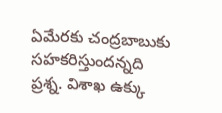ఏమేరకు చంద్రబాబుకు సహకరిస్తుందన్నది ప్రశ్న. విశాఖ ఉక్కు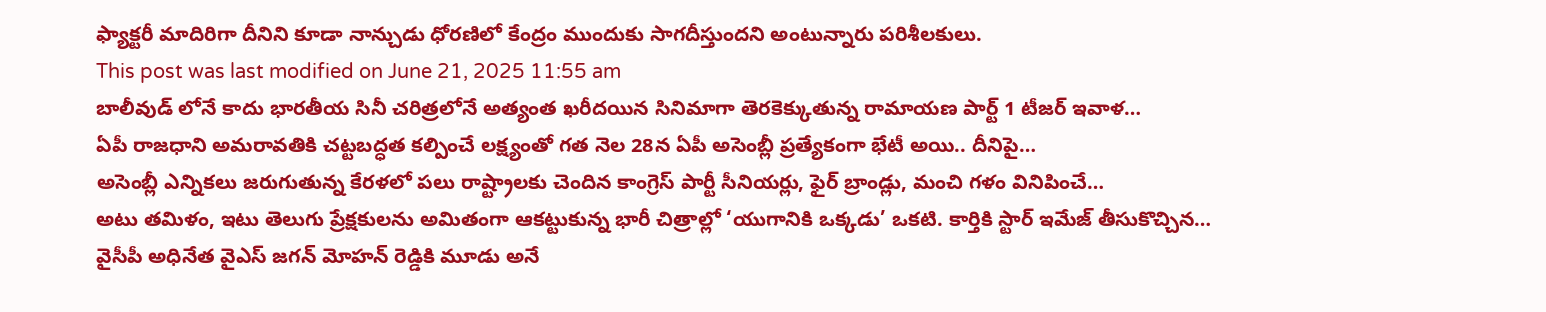ఫ్యాక్టరీ మాదిరిగా దీనిని కూడా నాన్చుడు ధోరణిలో కేంద్రం ముందుకు సాగదీస్తుందని అంటున్నారు పరిశీలకులు.
This post was last modified on June 21, 2025 11:55 am
బాలీవుడ్ లోనే కాదు భారతీయ సినీ చరిత్రలోనే అత్యంత ఖరీదయిన సినిమాగా తెరకెక్కుతున్న రామాయణ పార్ట్ 1 టీజర్ ఇవాళ…
ఏపీ రాజధాని అమరావతికి చట్టబద్ధత కల్పించే లక్ష్యంతో గత నెల 28న ఏపీ అసెంబ్లీ ప్రత్యేకంగా భేటీ అయి.. దీనిపై…
అసెంబ్లీ ఎన్నికలు జరుగుతున్న కేరళలో పలు రాష్ట్రాలకు చెందిన కాంగ్రెస్ పార్టీ సీనియర్లు, ఫైర్ బ్రాండ్లు, మంచి గళం వినిపించే…
అటు తమిళం, ఇటు తెలుగు ప్రేక్షకులను అమితంగా ఆకట్టుకున్న భారీ చిత్రాల్లో ‘యుగానికి ఒక్కడు’ ఒకటి. కార్తికి స్టార్ ఇమేజ్ తీసుకొచ్చిన…
వైసీపీ అధినేత వైఎస్ జగన్ మోహన్ రెడ్డికి మూడు అనే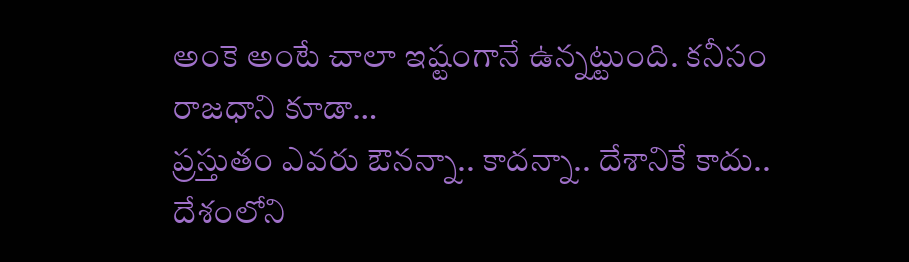అంకె అంటే చాలా ఇష్టంగానే ఉన్నట్టుంది. కనీసం రాజధాని కూడా…
ప్రస్తుతం ఎవరు ఔనన్నా.. కాదన్నా.. దేశానికే కాదు.. దేశంలోని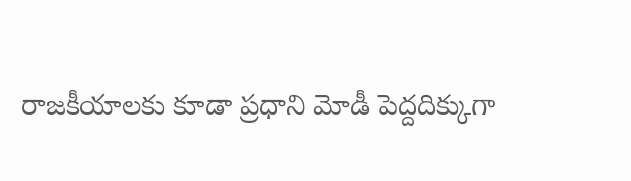రాజకీయాలకు కూడా ప్రధాని మోడీ పెద్దదిక్కుగా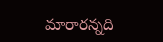మారారన్నది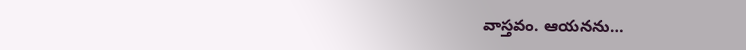వాస్తవం. ఆయనను…